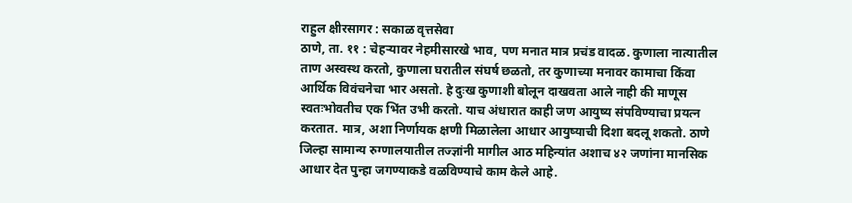राहुल क्षीरसागर : सकाळ वृत्तसेवा
ठाणे, ता. ११ : चेहऱ्यावर नेहमीसारखे भाव, पण मनात मात्र प्रचंड वादळ. कुणाला नात्यातील ताण अस्वस्थ करतो, कुणाला घरातील संघर्ष छळतो, तर कुणाच्या मनावर कामाचा किंवा आर्थिक विवंचनेचा भार असतो. हे दुःख कुणाशी बोलून दाखवता आले नाही की माणूस स्वतःभोवतीच एक भिंत उभी करतो. याच अंधारात काही जण आयुष्य संपविण्याचा प्रयत्न करतात. मात्र, अशा निर्णायक क्षणी मिळालेला आधार आयुष्याची दिशा बदलू शकतो. ठाणे जिल्हा सामान्य रुग्णालयातील तज्ज्ञांनी मागील आठ महिन्यांत अशाच ४२ जणांना मानसिक आधार देत पुन्हा जगण्याकडे वळविण्याचे काम केले आहे.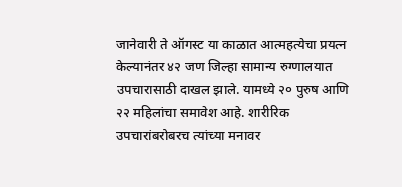जानेवारी ते ऑगस्ट या काळात आत्महत्येचा प्रयत्न केल्यानंतर ४२ जण जिल्हा सामान्य रुग्णालयात उपचारासाठी दाखल झाले. यामध्ये २० पुरुष आणि २२ महिलांचा समावेश आहे. शारीरिक उपचारांबरोबरच त्यांच्या मनावर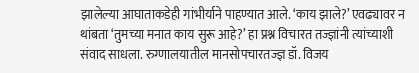झालेल्या आघाताकडेही गांभीर्याने पाहण्यात आले. ‘काय झाले?’ एवढ्यावर न थांबता ‘तुमच्या मनात काय सुरू आहे?’ हा प्रश्न विचारत तज्ज्ञांनी त्यांच्याशी संवाद साधला. रुग्णालयातील मानसोपचारतज्ज्ञ डॉ. विजय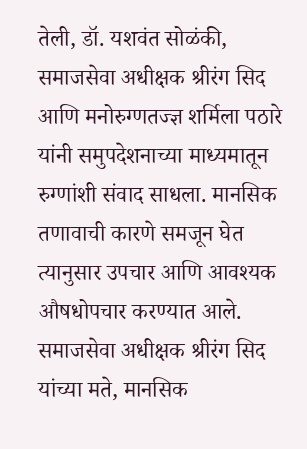तेली, डॉ. यशवंत सोळंकी, समाजसेवा अधीक्षक श्रीरंग सिद आणि मनोरुग्णतज्ज्ञ शर्मिला पठारे यांनी समुपदेशनाच्या माध्यमातून रुग्णांशी संवाद साधला. मानसिक तणावाची कारणे समजून घेत त्यानुसार उपचार आणि आवश्यक औषधोपचार करण्यात आले.
समाजसेवा अधीक्षक श्रीरंग सिद यांच्या मते, मानसिक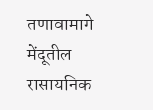तणावामागे मेंदूतील रासायनिक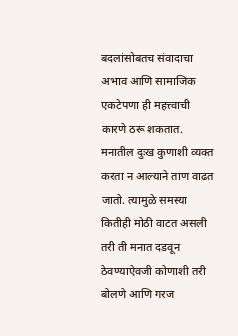बदलांसोबतच संवादाचा अभाव आणि सामाजिक एकटेपणा ही महत्त्वाची कारणे ठरू शकतात. मनातील दुःख कुणाशी व्यक्त करता न आल्याने ताण वाढत जातो. त्यामुळे समस्या कितीही मोठी वाटत असली तरी ती मनात दडवून ठेवण्याऐवजी कोणाशी तरी बोलणे आणि गरज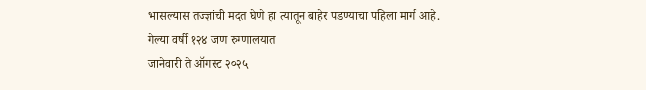भासल्यास तज्ज्ञांची मदत घेणे हा त्यातून बाहेर पडण्याचा पहिला मार्ग आहे.
गेल्या वर्षी १२४ जण रुग्णालयात
जानेवारी ते ऑगस्ट २०२५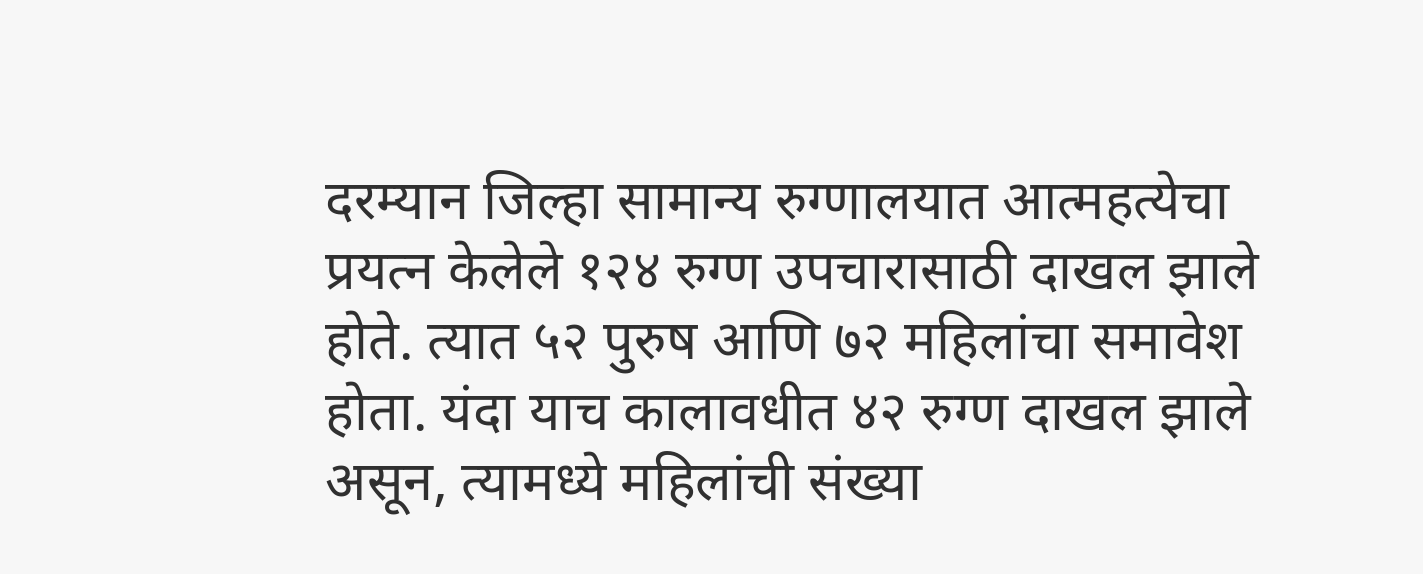दरम्यान जिल्हा सामान्य रुग्णालयात आत्महत्येचा प्रयत्न केलेले १२४ रुग्ण उपचारासाठी दाखल झाले होते. त्यात ५२ पुरुष आणि ७२ महिलांचा समावेश होता. यंदा याच कालावधीत ४२ रुग्ण दाखल झाले असून, त्यामध्ये महिलांची संख्या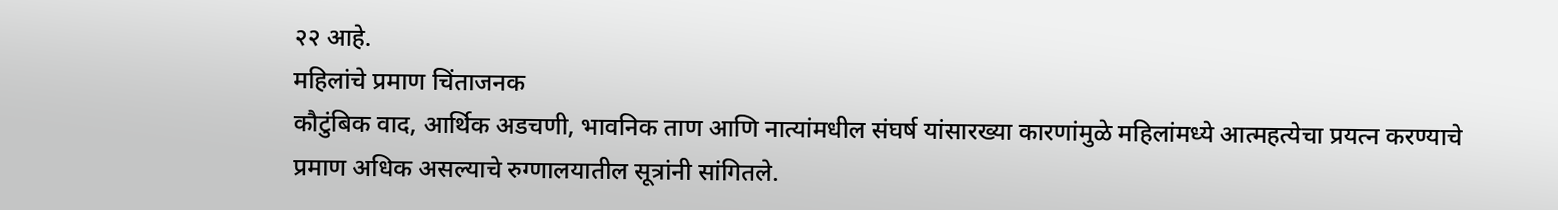२२ आहे.
महिलांचे प्रमाण चिंताजनक
कौटुंबिक वाद, आर्थिक अडचणी, भावनिक ताण आणि नात्यांमधील संघर्ष यांसारख्या कारणांमुळे महिलांमध्ये आत्महत्येचा प्रयत्न करण्याचे प्रमाण अधिक असल्याचे रुग्णालयातील सूत्रांनी सांगितले.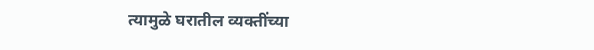त्यामुळे घरातील व्यक्तींच्या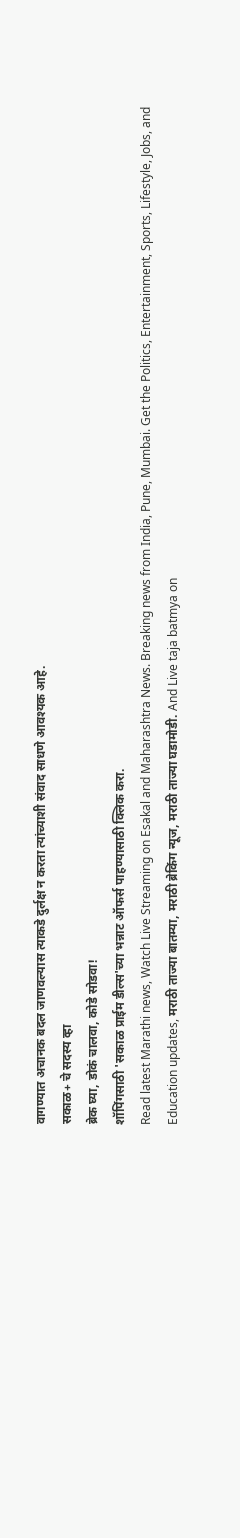वागण्यात अचानक बदल जाणवल्यास त्याकडे दुर्लक्ष न करता त्यांच्याशी संवाद साधणे आवश्यक आहे.
सकाळ+ चे सदस्य व्हा
ब्रेक घ्या, डोकं चालवा, कोडे सोडवा!
शॉपिंगसाठी 'सकाळ प्राईम डील्स'च्या भन्नाट ऑफर्स पाहण्यासाठी क्लिक करा.
Read latest Marathi news, Watch Live Streaming on Esakal and Maharashtra News. Breaking news from India, Pune, Mumbai. Get the Politics, Entertainment, Sports, Lifestyle, Jobs, and Education updates, मराठी ताज्या बातम्या, मराठी ब्रेकिंग न्यूज, मराठी ताज्या घडामोडी. And Live taja batmya on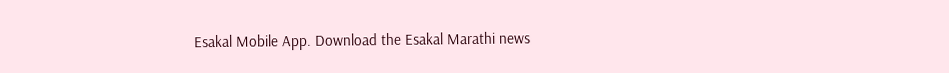Esakal Mobile App. Download the Esakal Marathi news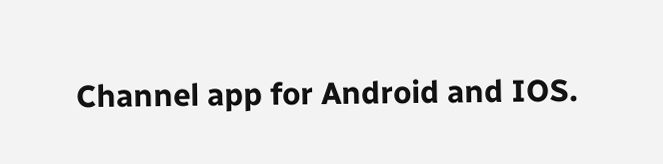Channel app for Android and IOS.